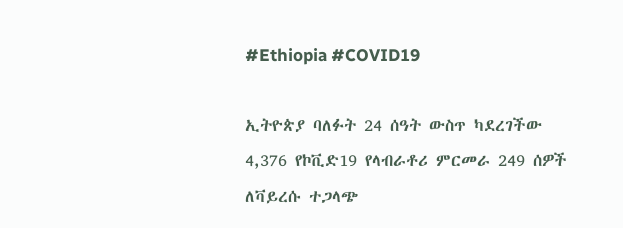#Ethiopia #COVID19

ኢትዮጵያ ባለፉት 24 ሰዓት ውስጥ ካደረገችው 4,376 የኮቪድ19 የላብራቶሪ ምርመራ 249 ሰዎች ለቫይረሱ ተጋላጭ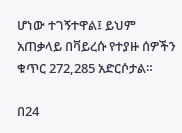ሆነው ተገኝተዋል፤ ይህም አጠቃላይ በቫይረሱ የተያዙ ሰዎችን ቁጥር 272,285 አድርሶታል።

በ24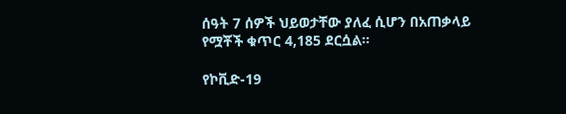ሰዓት 7 ሰዎች ህይወታቸው ያለፈ ሲሆን በአጠቃላይ የሟቾች ቁጥር 4,185 ደርሷል።

የኮቪድ-19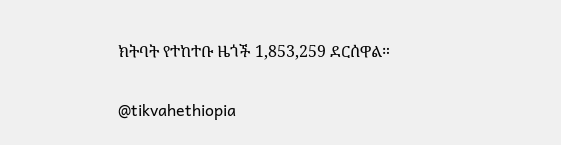ክትባት የተከተቡ ዜጎች 1,853,259 ደርሰዋል።

@tikvahethiopia